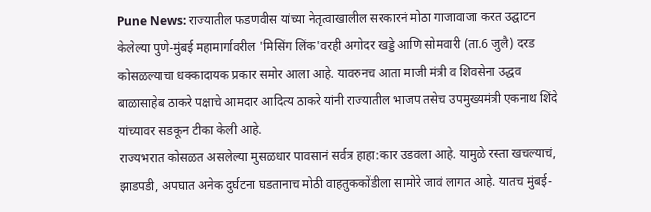Pune News: राज्यातील फडणवीस यांच्या नेतृत्वाखालील सरकारनं मोठा गाजावाजा करत उद्घाटन केलेल्या पुणे-मुंबई महामार्गावरील 'मिसिंग लिंक'वरही अगोदर खड्डे आणि सोमवारी (ता.6 जुलै) दरड कोसळल्याचा धक्कादायक प्रकार समोर आला आहे. यावरुनच आता माजी मंत्री व शिवसेना उद्धव बाळासाहेब ठाकरे पक्षाचे आमदार आदित्य ठाकरे यांनी राज्यातील भाजप तसेच उपमुख्यमंत्री एकनाथ शिंदे यांच्यावर सडकून टीका केली आहे.
राज्यभरात कोसळत असलेल्या मुसळधार पावसानं सर्वत्र हाहा:कार उडवला आहे. यामुळे रस्ता खचल्याचं, झाडपडी, अपघात अनेक दुर्घटना घडतानाच मोठी वाहतुककोंडीला सामोरे जावं लागत आहे. यातच मुंबई-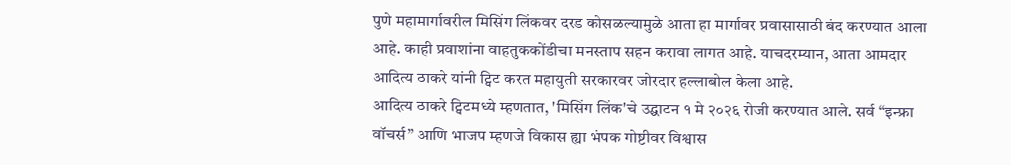पुणे महामार्गावरील मिसिंग लिंकवर दरड कोसळल्यामुळे आता हा मार्गावर प्रवासासाठी बंद करण्यात आला आहे. काही प्रवाशांना वाहतुककोंडीचा मनस्ताप सहन करावा लागत आहे. याचदरम्यान, आता आमदार आदित्य ठाकरे यांनी ट्विट करत महायुती सरकारवर जोरदार हल्लाबोल केला आहे.
आदित्य ठाकरे ट्विटमध्ये म्हणतात, 'मिसिंग लिंक'चे उद्घाटन १ मे २०२६ रोजी करण्यात आले. सर्व “इन्फ्रा वॉचर्स” आणि भाजप म्हणजे विकास ह्या भंपक गोष्टीवर विश्वास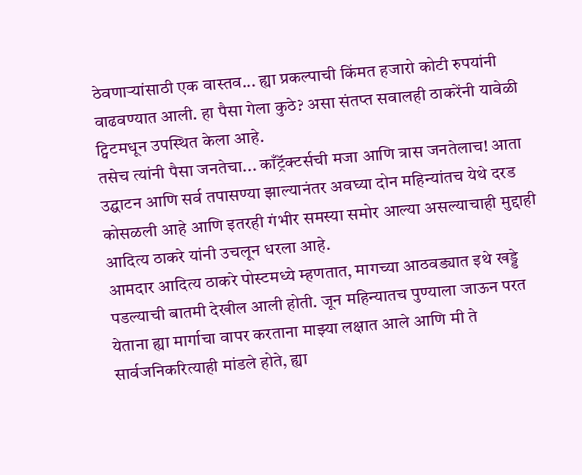ठेवणाऱ्यांसाठी एक वास्तव... ह्या प्रकल्पाची किंमत हजारो कोटी रुपयांनी वाढवण्यात आली. हा पैसा गेला कुठे? असा संतप्त सवालही ठाकरेंनी यावेळी ट्विटमधून उपस्थित केला आहे.
तसेच त्यांनी पैसा जनतेचा... काँट्रॅक्टर्सची मजा आणि त्रास जनतेलाच! आता उद्घाटन आणि सर्व तपासण्या झाल्यानंतर अवघ्या दोन महिन्यांतच येथे दरड कोसळली आहे आणि इतरही गंभीर समस्या समोर आल्या असल्याचाही मुद्दाही आदित्य ठाकरे यांनी उचलून धरला आहे.
आमदार आदित्य ठाकरे पोस्टमध्ये म्हणतात, मागच्या आठवड्यात इथे खड्डे पडल्याची बातमी देखील आली होती. जून महिन्यातच पुण्याला जाऊन परत येताना ह्या मार्गाचा वापर करताना माझ्या लक्षात आले आणि मी ते सार्वजनिकरित्याही मांडले होते, ह्या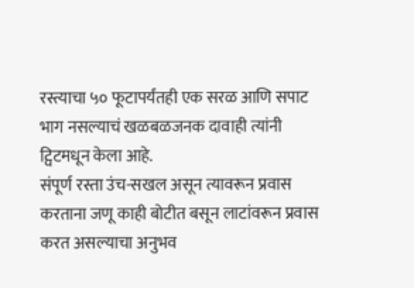रस्त्याचा ५० फूटापर्यंतही एक सरळ आणि सपाट भाग नसल्याचं खळबळजनक दावाही त्यांनी ट्विटमधून केला आहे.
संपूर्ण रस्ता उंच-सखल असून त्यावरून प्रवास करताना जणू काही बोटीत बसून लाटांवरून प्रवास करत असल्याचा अनुभव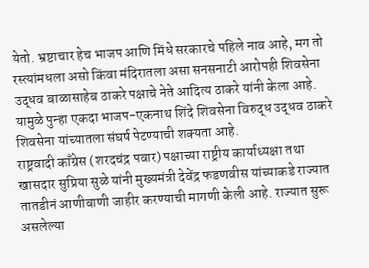येतो. भ्रष्टाचार हेच भाजप आणि मिंधे सरकारचे पहिले नाव आहे, मग तो रस्त्यांमधला असो किंवा मंदिरातला असा सनसनाटी आरोपही शिवसेना उद्धव बाळासाहेब ठाकरे पक्षाचे नेते आदित्य ठाकरे यांनी केला आहे. यामुळे पुन्हा एकदा भाजप-एकनाथ शिंदे शिवसेना विरुद्ध उद्धव ठाकरे शिवसेना यांच्यातला संघर्ष पेटण्याची शक्यता आहे.
राष्ट्रवादी काँग्रेस (शरदचंद्र पवार) पक्षाच्या राष्ट्रीय कार्याध्यक्षा तथा खासदार सुप्रिया सुळे यांनी मुख्यमंत्री देवेंद्र फडणवीस यांच्याकडे राज्यात तातडीनं आणीबाणी जाहीर करण्याची मागणी केली आहे. राज्यात सुरू असलेल्या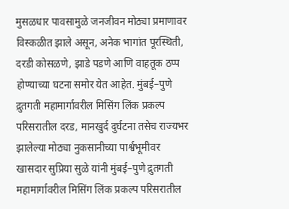मुसळधार पावसामुळे जनजीवन मोठ्या प्रमाणावर विस्कळीत झाले असून, अनेक भागांत पूरस्थिती, दरडी कोसळणे, झाडे पडणे आणि वाहतूक ठप्प होण्याच्या घटना समोर येत आहेत. मुंबई–पुणे द्रुतगती महामार्गावरील मिसिंग लिंक प्रकल्प परिसरातील दरड, मानखुर्द दुर्घटना तसेच राज्यभर झालेल्या मोठ्या नुकसानीच्या पार्श्वभूमीवर
खासदार सुप्रिया सुळे यांनी मुंबई–पुणे द्रुतगती महामार्गावरील मिसिंग लिंक प्रकल्प परिसरातील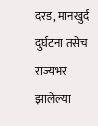दरड, मानखुर्द दुर्घटना तसेच राज्यभर झालेल्या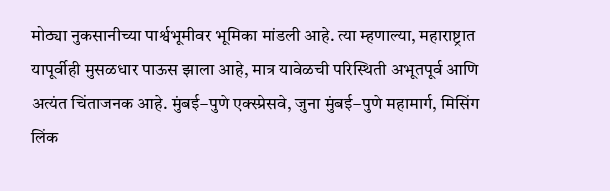मोठ्या नुकसानीच्या पार्श्वभूमीवर भूमिका मांडली आहे. त्या म्हणाल्या, महाराष्ट्रात यापूर्वीही मुसळधार पाऊस झाला आहे, मात्र यावेळची परिस्थिती अभूतपूर्व आणि अत्यंत चिंताजनक आहे. मुंबई–पुणे एक्स्प्रेसवे, जुना मुंबई–पुणे महामार्ग, मिसिंग लिंक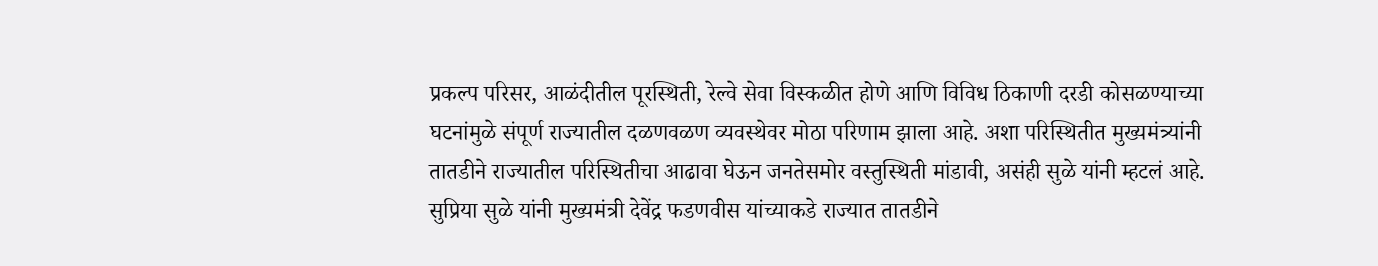प्रकल्प परिसर, आळंदीतील पूरस्थिती, रेल्वे सेवा विस्कळीत होणे आणि विविध ठिकाणी दरडी कोसळण्याच्या घटनांमुळे संपूर्ण राज्यातील दळणवळण व्यवस्थेवर मोठा परिणाम झाला आहे. अशा परिस्थितीत मुख्यमंत्र्यांनी तातडीने राज्यातील परिस्थितीचा आढावा घेऊन जनतेसमोर वस्तुस्थिती मांडावी, असंही सुळे यांनी म्हटलं आहे.
सुप्रिया सुळे यांनी मुख्यमंत्री देवेंद्र फडणवीस यांच्याकडे राज्यात तातडीने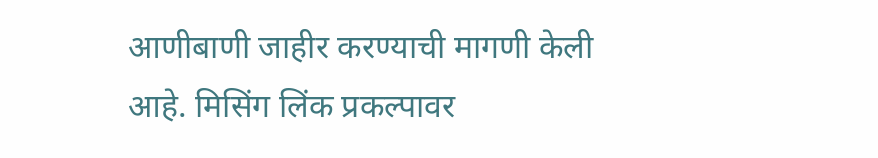आणीबाणी जाहीर करण्याची मागणी केली आहे. मिसिंग लिंक प्रकल्पावर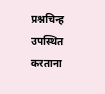प्रश्नचिन्ह उपस्थित करताना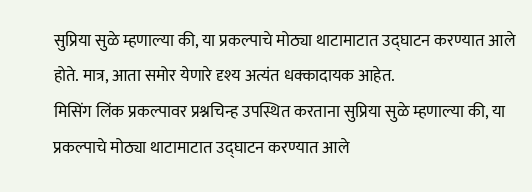सुप्रिया सुळे म्हणाल्या की, या प्रकल्पाचे मोठ्या थाटामाटात उद्घाटन करण्यात आले होते. मात्र, आता समोर येणारे दृश्य अत्यंत धक्कादायक आहेत.
मिसिंग लिंक प्रकल्पावर प्रश्नचिन्ह उपस्थित करताना सुप्रिया सुळे म्हणाल्या की, या प्रकल्पाचे मोठ्या थाटामाटात उद्घाटन करण्यात आले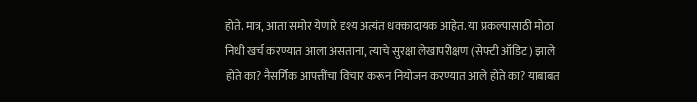होते. मात्र, आता समोर येणारे दृश्य अत्यंत धक्कादायक आहेत. या प्रकल्पासाठी मोठा निधी खर्च करण्यात आला असताना, त्याचे सुरक्षा लेखापरीक्षण (सेफ्टी ऑडिट) झाले होते का? नैसर्गिक आपत्तींचा विचार करून नियोजन करण्यात आले होते का? याबाबत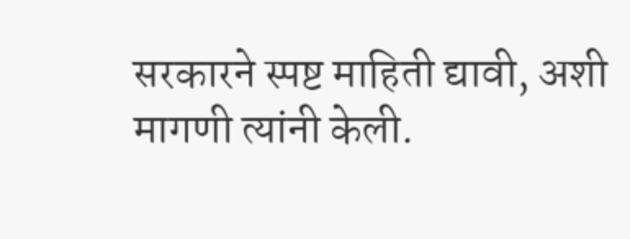सरकारने स्पष्ट माहिती द्यावी, अशी मागणी त्यांनी केली.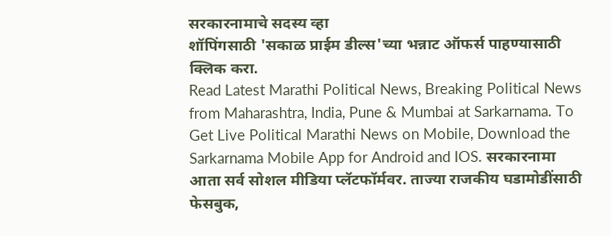सरकारनामाचे सदस्य व्हा
शॉपिंगसाठी 'सकाळ प्राईम डील्स'च्या भन्नाट ऑफर्स पाहण्यासाठी क्लिक करा.
Read Latest Marathi Political News, Breaking Political News from Maharashtra, India, Pune & Mumbai at Sarkarnama. To Get Live Political Marathi News on Mobile, Download the Sarkarnama Mobile App for Android and IOS. सरकारनामा आता सर्व सोशल मीडिया प्लॅटफॉर्मवर. ताज्या राजकीय घडामोडींसाठी फेसबुक,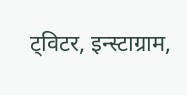ट्विटर, इन्स्टाग्राम,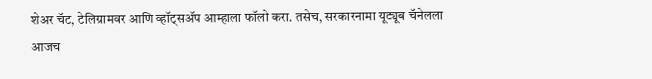शेअर चॅट, टेलिग्रामवर आणि व्हॉट्सॲप आम्हाला फॉलो करा. तसेच, सरकारनामा यूट्यूब चॅनेलला आजच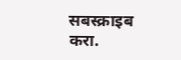सबस्क्राइब करा.